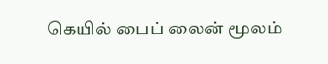கெயில் பைப் லைன் மூலம்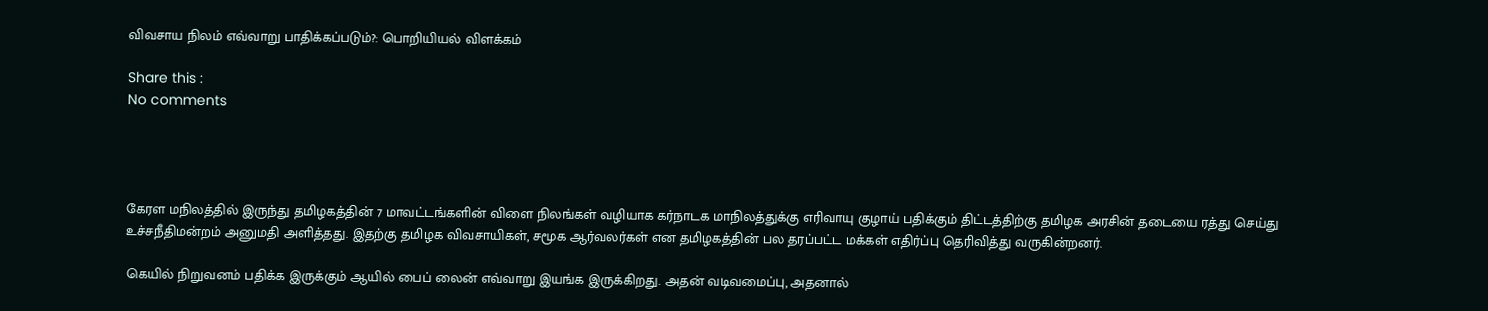விவசாய நிலம் எவ்வாறு பாதிக்கப்படும்?: பொறியியல் விளக்கம்

Share this :
No comments




கேரள மநிலத்தில் இருந்து தமிழகத்தின் 7 மாவட்டங்களின் விளை நிலங்கள் வழியாக கர்நாடக மாநிலத்துக்கு எரிவாயு குழாய் பதிக்கும் திட்டத்திற்கு தமிழக அரசின் தடையை ரத்து செய்து உச்சநீதிமன்றம் அனுமதி அளித்தது. இதற்கு தமிழக விவசாயிகள், சமூக ஆர்வலர்கள் என தமிழகத்தின் பல தரப்பட்ட மக்கள் எதிர்ப்பு தெரிவித்து வருகின்றனர்.

கெயில் நிறுவனம் பதிக்க இருக்கும் ஆயில் பைப் லைன் எவ்வாறு இயங்க இருக்கிறது. அதன் வடிவமைப்பு, அதனால்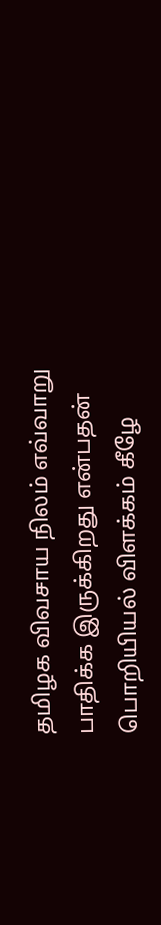தமிழக விவசாய நிலம் எவ்வாறு பாதிக்க இருக்கிறது என்பதன் பொறியியல் விளக்கம் கீழே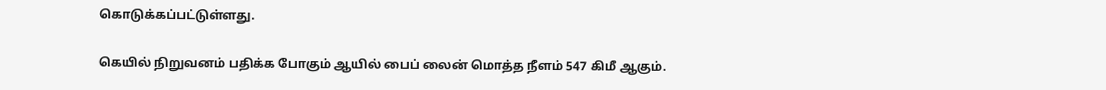கொடுக்கப்பட்டுள்ளது.

கெயில் நிறுவனம் பதிக்க போகும் ஆயில் பைப் லைன் மொத்த நீளம் 547 கிமீ ஆகும்.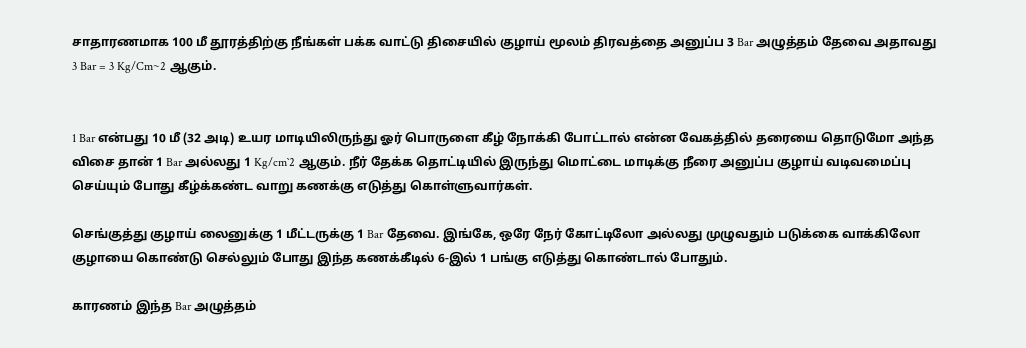சாதாரணமாக 100 மீ தூரத்திற்கு நீங்கள் பக்க வாட்டு திசையில் குழாய் மூலம் திரவத்தை அனுப்ப 3 Bar அழுத்தம் தேவை அதாவது 3 Bar = 3 Kg/Cm~2 ஆகும்.


1 Bar என்பது 10 மீ (32 அடி) உயர மாடியிலிருந்து ஓர் பொருளை கீழ் நோக்கி போட்டால் என்ன வேகத்தில் தரையை தொடுமோ அந்த விசை தான் 1 Bar அல்லது 1 Kg/cm`2 ஆகும். நீர் தேக்க தொட்டியில் இருந்து மொட்டை மாடிக்கு நீரை அனுப்ப குழாய் வடிவமைப்பு செய்யும் போது கீழ்க்கண்ட வாறு கணக்கு எடுத்து கொள்ளுவார்கள்.

செங்குத்து குழாய் லைனுக்கு 1 மீட்டருக்கு 1 Bar தேவை. இங்கே, ஒரே நேர் கோட்டிலோ அல்லது முழுவதும் படுக்கை வாக்கிலோ குழாயை கொண்டு செல்லும் போது இந்த கணக்கீடில் 6-இல் 1 பங்கு எடுத்து கொண்டால் போதும்.

காரணம் இந்த Bar அழுத்தம்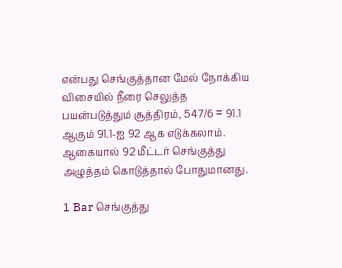என்பது செங்குத்தான மேல் நோக்கிய விசையில் நீரை செலுத்த பயன்படுத்தும் சூத்திரம், 547/6 = 91.1 ஆகும் 91.1-ஐ 92 ஆக எடுக்கலாம். ஆகையால் 92 மீட்டர் செங்குத்து அழுத்தம் கொடுத்தால் போதுமானது.

1 Bar செங்குத்து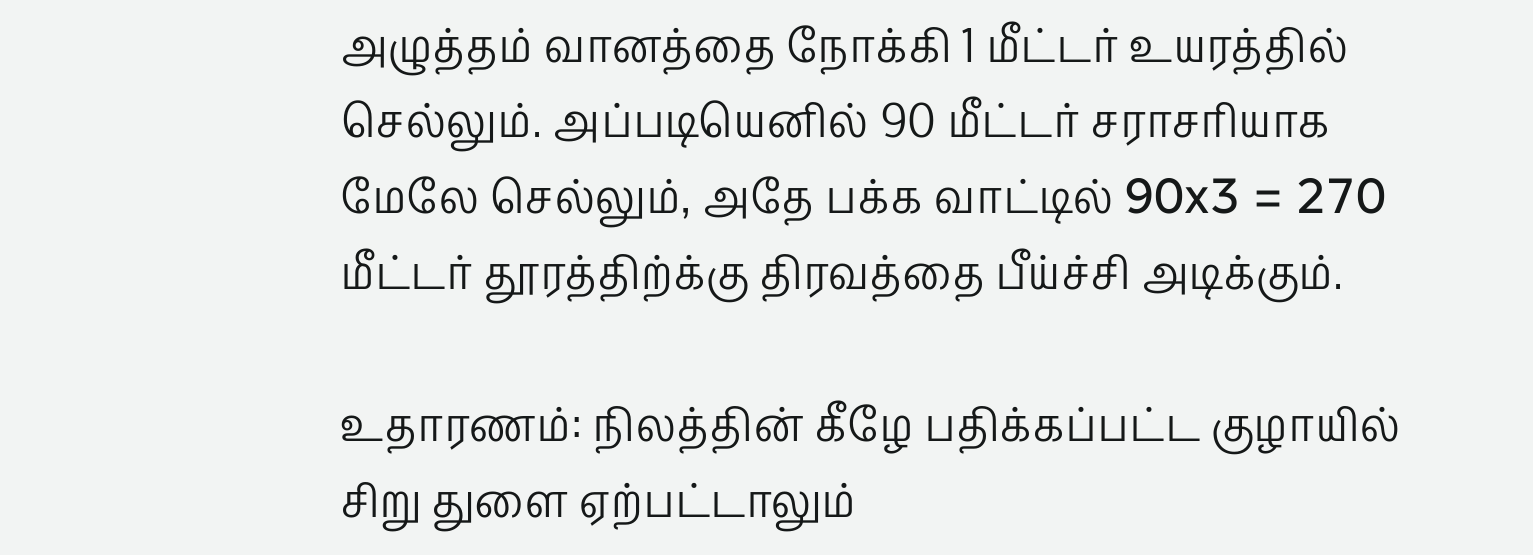அழுத்தம் வானத்தை நோக்கி 1 மீட்டர் உயரத்தில் செல்லும். அப்படியெனில் 90 மீட்டர் சராசரியாக மேலே செல்லும், அதே பக்க வாட்டில் 90x3 = 270 மீட்டர் தூரத்திற்க்கு திரவத்தை பீய்ச்சி அடிக்கும்.

உதாரணம்: நிலத்தின் கீழே பதிக்கப்பட்ட குழாயில் சிறு துளை ஏற்பட்டாலும்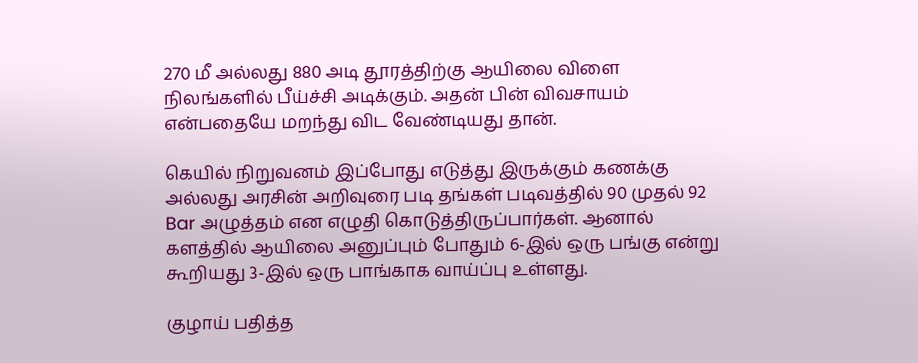270 மீ அல்லது 880 அடி தூரத்திற்கு ஆயிலை விளை நிலங்களில் பீய்ச்சி அடிக்கும். அதன் பின் விவசாயம் என்பதையே மறந்து விட வேண்டியது தான்.

கெயில் நிறுவனம் இப்போது எடுத்து இருக்கும் கணக்கு அல்லது அரசின் அறிவுரை படி தங்கள் படிவத்தில் 90 முதல் 92 Bar அழுத்தம் என எழுதி கொடுத்திருப்பார்கள். ஆனால் களத்தில் ஆயிலை அனுப்பும் போதும் 6-இல் ஒரு பங்கு என்று கூறியது 3-இல் ஒரு பாங்காக வாய்ப்பு உள்ளது.

குழாய் பதித்த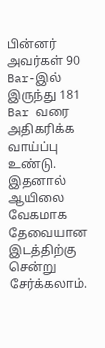பின்னர் அவர்கள் 90 Bar-இல் இருந்து 181 Bar வரை அதிகரிக்க வாய்ப்பு உண்டு. இதனால் ஆயிலை வேகமாக தேவையான இடத்திற்கு சென்று சேர்க்கலாம்.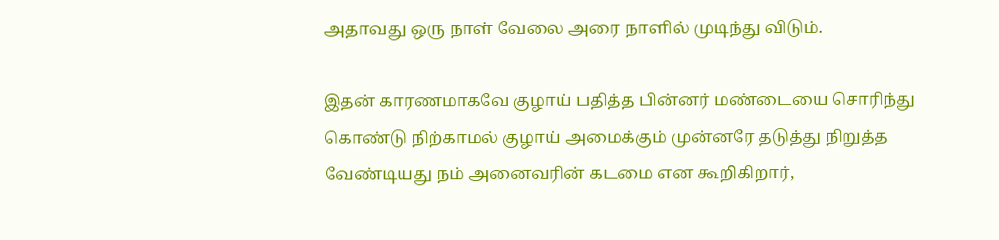அதாவது ஒரு நாள் வேலை அரை நாளில் முடிந்து விடும்.

இதன் காரணமாகவே குழாய் பதித்த பின்னர் மண்டையை சொரிந்து கொண்டு நிற்காமல் குழாய் அமைக்கும் முன்னரே தடுத்து நிறுத்த வேண்டியது நம் அனைவரின் கடமை என கூறிகிறார்,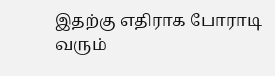இதற்கு எதிராக போராடி வரும்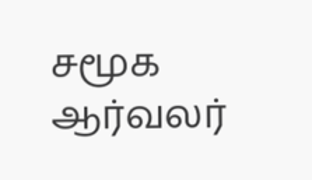சமூக ஆர்வலர்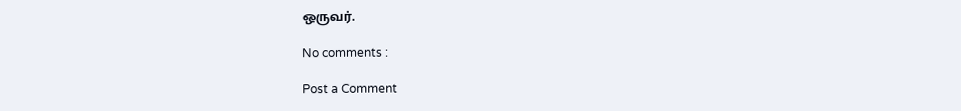ஒருவர்.

No comments :

Post a Comment